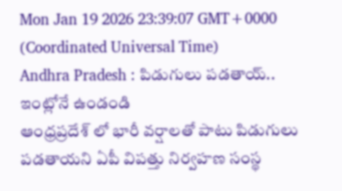Mon Jan 19 2026 23:39:07 GMT+0000 (Coordinated Universal Time)
Andhra Pradesh : పిడుగులు పడతాయ్.. ఇంట్లోనే ఉండండి
ఆంధ్రప్రదేశ్ లో భారీ వర్షాలతో పాటు పిడుగులు పడతాయని ఏపీ విపత్తు నిర్వహణ సంస్థ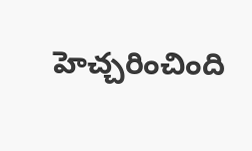హెచ్చరించింది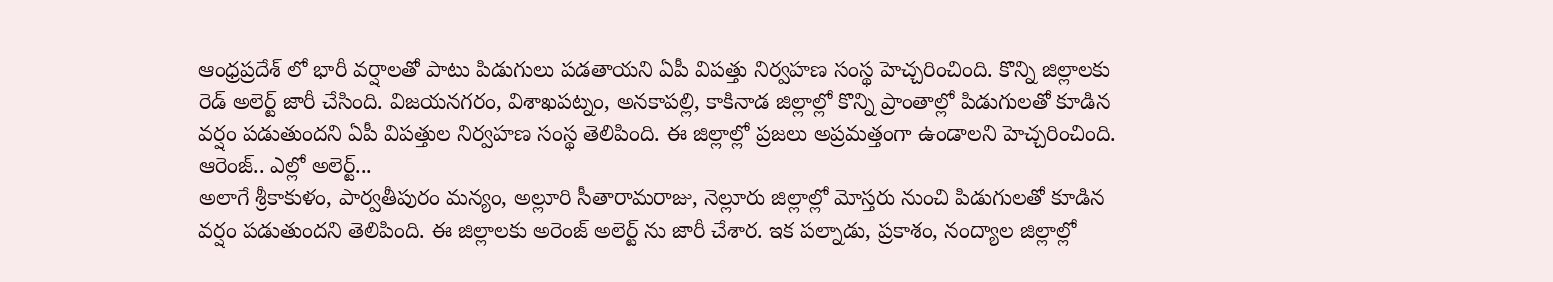ఆంధ్రప్రదేశ్ లో భారీ వర్షాలతో పాటు పిడుగులు పడతాయని ఏపీ విపత్తు నిర్వహణ సంస్థ హెచ్చరించింది. కొన్ని జిల్లాలకు రెడ్ అలెర్ట్ జారీ చేసింది. విజయనగరం, విశాఖపట్నం, అనకాపల్లి, కాకినాడ జిల్లాల్లో కొన్ని ప్రాంతాల్లో పిడుగులతో కూడిన వర్షం పడుతుందని ఏపీ విపత్తుల నిర్వహణ సంస్థ తెలిపింది. ఈ జిల్లాల్లో ప్రజలు అప్రమత్తంగా ఉండాలని హెచ్చరించింది.
ఆరెంజ్.. ఎల్లో అలెర్ట్...
అలాగే శ్రీకాకుళం, పార్వతీపురం మన్యం, అల్లూరి సీతారామరాజు, నెల్లూరు జిల్లాల్లో మోస్తరు నుంచి పిడుగులతో కూడిన వర్షం పడుతుందని తెలిపింది. ఈ జిల్లాలకు అరెంజ్ అలెర్ట్ ను జారీ చేశార. ఇక పల్నాడు, ప్రకాశం, నంద్యాల జిల్లాల్లో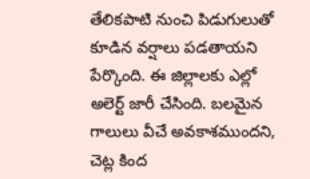తేలికపాటి నుంచి పిడుగులుతో కూడిన వర్షాలు పడతాయని పేర్కొంది. ఈ జిల్లాలకు ఎల్లో అలెర్ట్ జారీ చేసింది. బలమైన గాలులు వీచే అవకాశముందని, చెట్ల కింద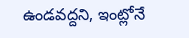ఉండవద్దని, ఇంట్లోనే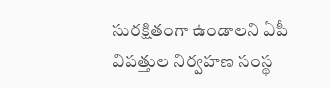సురక్షితంగా ఉండాలని ఏపీ విపత్తుల నిర్వహణ సంస్థ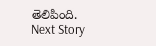తెలిపింది.
Next Story